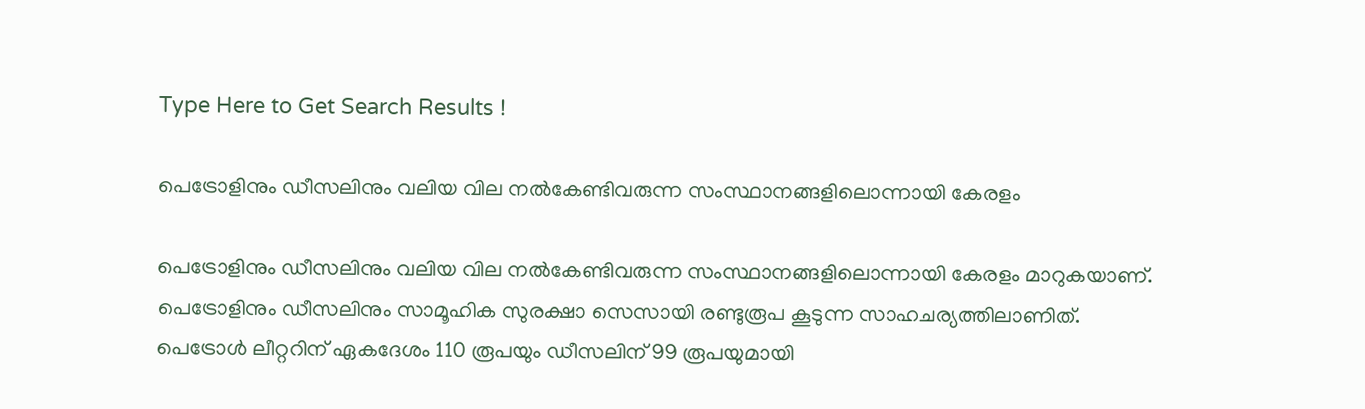Type Here to Get Search Results !

പെട്രോളിനും ഡീസലിനും വലിയ വില നല്‍കേണ്ടിവരുന്ന സംസ്ഥാനങ്ങളിലൊന്നായി കേരളം

പെട്രോളിനും ഡീസലിനും വലിയ വില നല്‍കേണ്ടിവരുന്ന സംസ്ഥാനങ്ങളിലൊന്നായി കേരളം മാറുകയാണ്. പെട്രോളിനും ഡീസലിനും സാമൂഹിക സുരക്ഷാ സെസായി രണ്ടുരൂപ കൂടുന്ന സാഹചര്യത്തിലാണിത്.
പെട്രോള്‍ ലീറ്ററിന് ഏകദേശം 110 രൂപയും ഡീസലിന് 99 രൂപയുമായി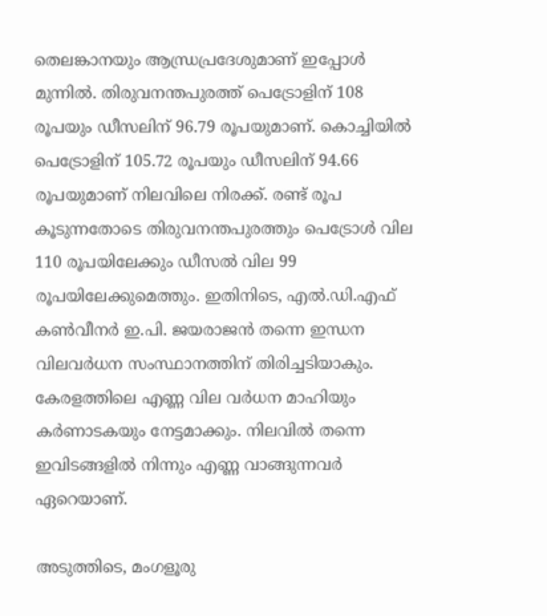തെലങ്കാനയും ആന്ധ്രപ്രദേശുമാണ് ഇപ്പോള്‍ മുന്നില്‍. തിരുവനന്തപുരത്ത് പെട്രോളിന് 108 രൂപയും ഡീസലിന് 96.79 രൂപയുമാണ്. കൊച്ചിയില്‍ പെട്രോളിന് 105.72 രൂപയും ഡീസലിന് 94.66 രൂപയുമാണ് നിലവിലെ നിരക്ക്. രണ്ട് രൂപ കൂടുന്നതോടെ തിരുവനന്തപുരത്തും പെട്രോള്‍ വില 110 രൂപയിലേക്കും ഡീസല്‍ വില 99 രൂപയിലേക്കുമെത്തും. ഇതിനിടെ, എല്‍.ഡി.എഫ് കണ്‍വീനര്‍ ഇ.പി. ജയരാജന്‍ തന്നെ ഇന്ധന വിലവര്‍ധന സംസ്ഥാനത്തിന് തിരിച്ചടിയാകും. കേരളത്തിലെ എണ്ണ വില വര്‍ധന മാഹിയും കര്‍ണാടകയും നേട്ടമാക്കും. നിലവില്‍ തന്നെ ഇവിടങ്ങളില്‍ നിന്നും എണ്ണ വാങ്ങുന്നവര്‍ ഏറെയാണ്.

അടുത്തിടെ, മംഗളൂരു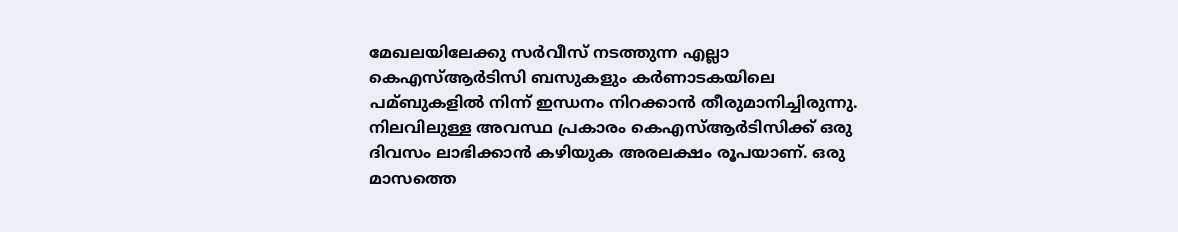മേഖലയിലേക്കു സര്‍വീസ് നടത്തുന്ന എല്ലാ കെഎസ്‌ആര്‍ടിസി ബസുകളും കര്‍ണാടകയിലെ പമ്ബുകളില്‍ നിന്ന് ഇന്ധനം നിറക്കാന്‍ തീരുമാനിച്ചിരുന്നു. നിലവിലുള്ള അവസ്ഥ പ്രകാരം കെഎസ്‌ആര്‍ടിസിക്ക് ഒരു ദിവസം ലാഭിക്കാന്‍ കഴിയുക അരലക്ഷം രൂപയാണ്. ഒരു മാസത്തെ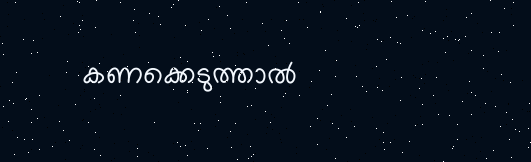കണക്കെടുത്താല്‍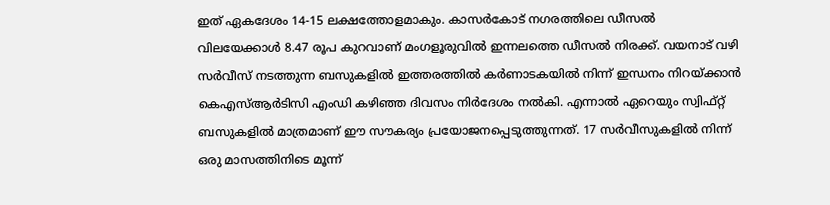ഇത് ഏകദേശം 14-15 ലക്ഷത്തോളമാകും. കാസര്‍കോട് നഗരത്തിലെ ഡീസല്‍ വിലയേക്കാള്‍ 8.47 രൂപ കുറവാണ് മംഗളൂരുവില്‍ ഇന്നലത്തെ ഡീസല്‍ നിരക്ക്. വയനാട് വഴി സര്‍വീസ് നടത്തുന്ന ബസുകളില്‍ ഇത്തരത്തില്‍ കര്‍ണാടകയില്‍ നിന്ന് ഇന്ധനം നിറയ്ക്കാന്‍ കെഎസ്‌ആര്‍ടിസി എംഡി കഴിഞ്ഞ ദിവസം നിര്‍ദേശം നല്‍കി. എന്നാല്‍ ഏറെയും സ്വിഫ്റ്റ് ബസുകളില്‍ മാത്രമാണ് ഈ സൗകര്യം പ്രയോജനപ്പെടുത്തുന്നത്. 17 സര്‍വീസുകളില്‍ നിന്ന് ഒരു മാസത്തിനിടെ മൂന്ന്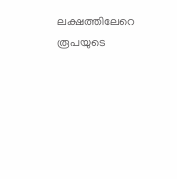ലക്ഷത്തിലേറെ രൂപയുടെ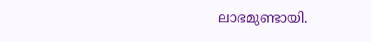ലാഭമുണ്ടായി.